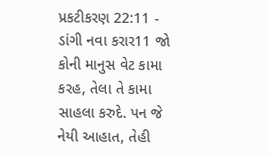પ્રકટીકરણ 22:11 - ડાંગી નવા કરાર11 જો કોની માનુસ વેટ કામા કરહ, તેલા તે કામા સાહલા કરુદે. પન જે નેયી આહાત, તેહી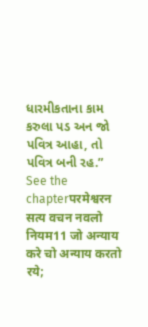ધારમીકતાના કામ કરુલા પડ અન જો પવિત્ર આહા, તો પવિત્ર બની રહ.” See the chapterपरमेश्वरन सत्य वचन नवलो नियम11 जो अन्याय करे चो अन्याय करतो रये;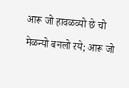आरू जो हावळव्यो छे चो मेळन्यो बनलो रये; आरू जो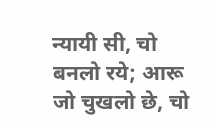न्यायी सी, चो बनलो रये; आरू जो चुखलो छे, चो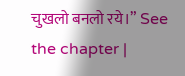चुखलो बनलो रये।” See the chapter |